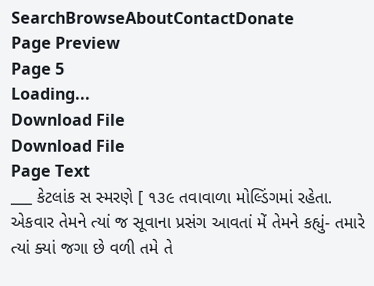SearchBrowseAboutContactDonate
Page Preview
Page 5
Loading...
Download File
Download File
Page Text
___ કેટલાંક સ સ્મરણે [ ૧૩૯ તવાવાળા મોલ્ડિંગમાં રહેતા. એકવાર તેમને ત્યાં જ સૂવાના પ્રસંગ આવતાં મેં તેમને કહ્યું- તમારે ત્યાં ક્યાં જગા છે વળી તમે તે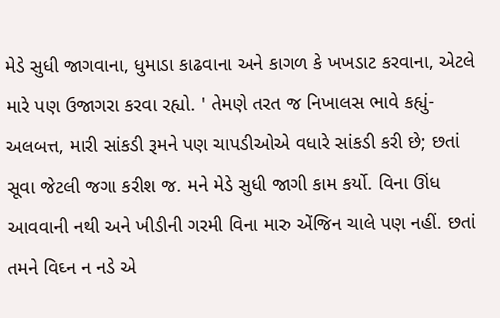મેડે સુધી જાગવાના, ધુમાડા કાઢવાના અને કાગળ કે ખખડાટ કરવાના, એટલે મારે પણ ઉજાગરા કરવા રહ્યો. ' તેમણે તરત જ નિખાલસ ભાવે કહ્યું- અલબત્ત, મારી સાંકડી રૂમને પણ ચાપડીઓએ વધારે સાંકડી કરી છે; છતાં સૂવા જેટલી જગા કરીશ જ. મને મેડે સુધી જાગી કામ કર્યો. વિના ઊંધ આવવાની નથી અને ખીડીની ગરમી વિના મારુ એંજિન ચાલે પણ નહીં. છતાં તમને વિઘ્ન ન નડે એ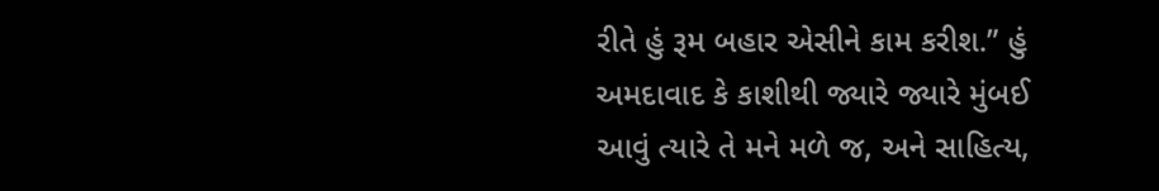રીતે હું રૂમ બહાર એસીને કામ કરીશ.” હું અમદાવાદ કે કાશીથી જ્યારે જ્યારે મુંબઈ આવું ત્યારે તે મને મળે જ, અને સાહિત્ય,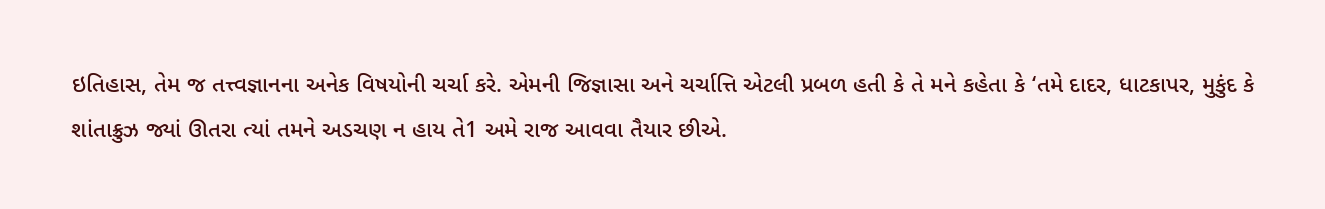ઇતિહાસ, તેમ જ તત્ત્વજ્ઞાનના અનેક વિષયોની ચર્ચા કરે. એમની જિજ્ઞાસા અને ચર્ચાત્તિ એટલી પ્રબળ હતી કે તે મને કહેતા કે ‘તમે દાદર, ધાટકાપર, મુકુંદ કે શાંતાક્રુઝ જ્યાં ઊતરા ત્યાં તમને અડચણ ન હાય તે1 અમે રાજ આવવા તૈયાર છીએ.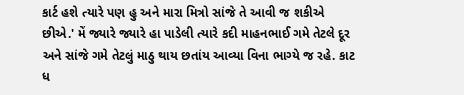કાર્ટ હશે ત્યારે પણ હુ અને મારા મિત્રો સાંજે તે આવી જ શકીએ છીએ.' મેં જ્યારે જ્યારે હા પાડેલી ત્યારે કદી માહનભાઈ ગમે તેટલે દૂર અને સાંજે ગમે તેટલું માઠુ થાય છતાંય આવ્યા વિના ભાગ્યે જ રહે. કાટ ધ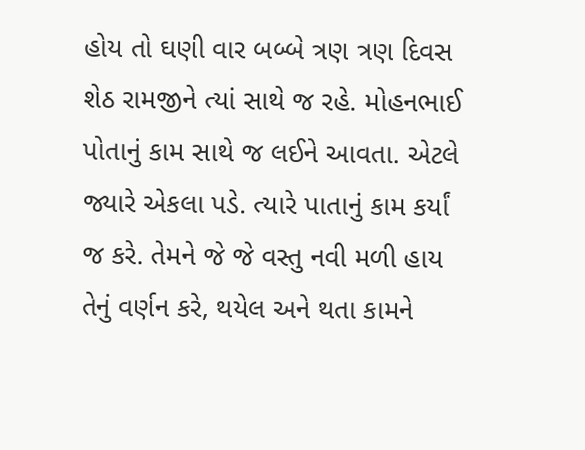હોય તો ઘણી વાર બબ્બે ત્રણ ત્રણ દિવસ શેઠ રામજીને ત્યાં સાથે જ રહે. મોહનભાઈ પોતાનું કામ સાથે જ લઈને આવતા. એટલે જ્યારે એકલા પડે. ત્યારે પાતાનું કામ કર્યાં જ કરે. તેમને જે જે વસ્તુ નવી મળી હાય તેનું વર્ણન કરે, થયેલ અને થતા કામને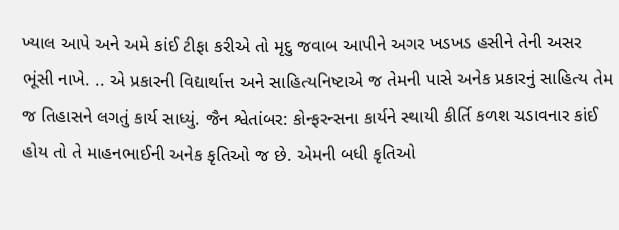ખ્યાલ આપે અને અમે કાંઈ ટીફા કરીએ તો મૃદુ જવાબ આપીને અગર ખડખડ હસીને તેની અસર ભૂંસી નાખે. .. એ પ્રકારની વિદ્યાર્થાત્ત અને સાહિત્યનિષ્ટાએ જ તેમની પાસે અનેક પ્રકારનું સાહિત્ય તેમ જ તિહાસને લગતું કાર્ય સાધ્યું. જૈન શ્વેતાંબર: કોન્ફરન્સના કાર્યને સ્થાયી કીર્તિ કળશ ચડાવનાર કાંઈ હોય તો તે માહનભાઈની અનેક કૃતિઓ જ છે. એમની બધી કૃતિઓ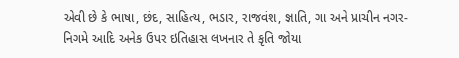એવી છે કે ભાષા, છંદ, સાહિત્ય, ભડાર, રાજવંશ, જ્ઞાતિ, ગા અને પ્રાચીન નગર-નિગમે આદિ અનેક ઉપર ઇતિહાસ લખનાર તે કૃતિ જોયા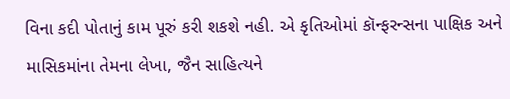વિના કદી પોતાનું કામ પૂરું કરી શકશે નહી. એ કૃતિઓમાં કૉન્ફરન્સના પાક્ષિક અને માસિકમાંના તેમના લેખા, જૈન સાહિત્યને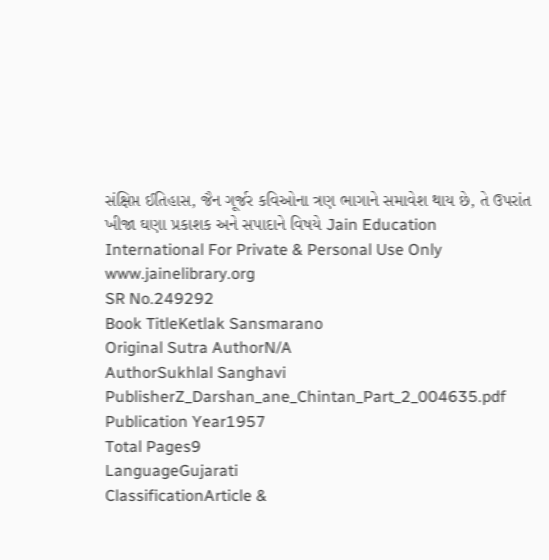સંક્ષિપ્ત ઈતિહાસ, જૈન ગૂર્જર કવિઓના ત્રણ ભાગાને સમાવેશ થાય છે, તે ઉપરાંત ખીજા ઘણા પ્રકાશક અને સપાદાને વિષયે Jain Education International For Private & Personal Use Only www.jainelibrary.org
SR No.249292
Book TitleKetlak Sansmarano
Original Sutra AuthorN/A
AuthorSukhlal Sanghavi
PublisherZ_Darshan_ane_Chintan_Part_2_004635.pdf
Publication Year1957
Total Pages9
LanguageGujarati
ClassificationArticle &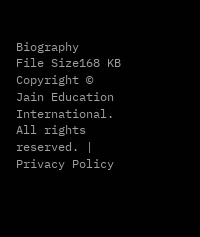Biography
File Size168 KB
Copyright © Jain Education International. All rights reserved. | Privacy Policy